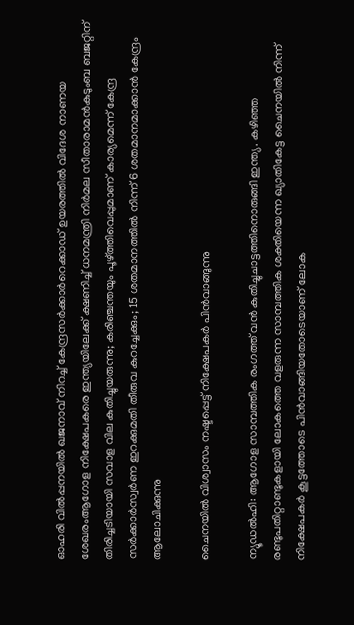ഓഹരി വില്‍പ്പനയില്‍ ഖജനാവ് നിറച്ച്‌ കേന്ദ്രസർക്കാർറെക്കാഡ് ഉയരത്തിൽ വിദേശ നാണയ ശേഖരംആഗോള നിക്ഷേപകരെ ഇന്ത്യയിലേക്ക് ക്ഷണിച്ച് ധനമന്ത്രി നിർമല സീതാരാമൻകുടുംബ ബജറ്റിന് തിരിച്ചടിയായി സവാള വില കുതിച്ചുയരുന്നു; കരിഞ്ചന്തയും പൂഴ്ത്തിവെപ്പുമാണ് കാര്യമെന്ന് കേന്ദ്ര സർക്കാർസ്വർണ ഇറക്കുമതി തീരുവ കുറച്ചേക്കും; 15 ശതമാനത്തിൽ നിന്ന് 6 ശതമാനമാക്കാൻ കേന്ദ്രം ആലോചിക്കുന്നു

ചൈനയിൽ വിശ്വാസം നഷ്ടപ്പെട്ട്‌ നിക്ഷേപകർ പിൻവാങ്ങുന്നു

ന്യൂഡൽഹി: ആഗോള സാമ്പത്തിക രംഗത്ത് വൻ കുതിച്ചുചാട്ടത്തിനൊരുങ്ങി ഇന്ത്യ. കഴിഞ്ഞ രണ്ടുപതിറ്റാണ്ടുകളായി ലോകത്തെ വളരുന്ന സാമ്പത്തിക ശക്തിയെന്ന ഖ്യാതികേട്ട ചൈനയിൽ നിന്ന് നിക്ഷേപകർ കൂട്ടത്തോടെ പിൻവാങ്ങിയതോടെയാണ് ലോക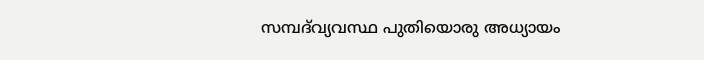സമ്പദ്‌വ്യവസ്ഥ പുതിയൊരു അധ്യായം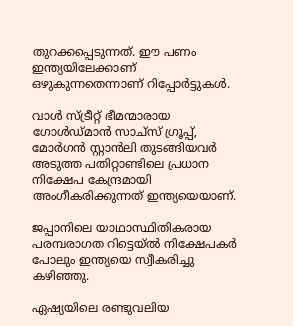തുറക്കപ്പെടുന്നത്. ഈ പണം ഇന്ത്യയിലേക്കാണ് ഒഴുകുന്നതെന്നാണ് റിപ്പോർട്ടുകൾ.

വാൾ സ്ട്രീറ്റ് ഭീമന്മാരായ ഗോൾഡ്മാൻ സാച്സ് ഗ്രൂപ്പ്, മോർഗൻ സ്റ്റാൻലി തുടങ്ങിയവർ അടുത്ത പതിറ്റാണ്ടിലെ പ്രധാന നിക്ഷേപ കേന്ദ്രമായി അംഗീകരിക്കുന്നത് ഇന്ത്യയെയാണ്.

ജപ്പാനിലെ യാഥാസ്ഥിതികരായ പരമ്പരാഗത റിട്ടെയ്ൽ നിക്ഷേപകർ പോലും ഇന്ത്യയെ സ്വീകരിച്ചു കഴിഞ്ഞു.

ഏഷ്യയിലെ രണ്ടുവലിയ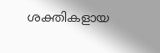ശക്തികളായ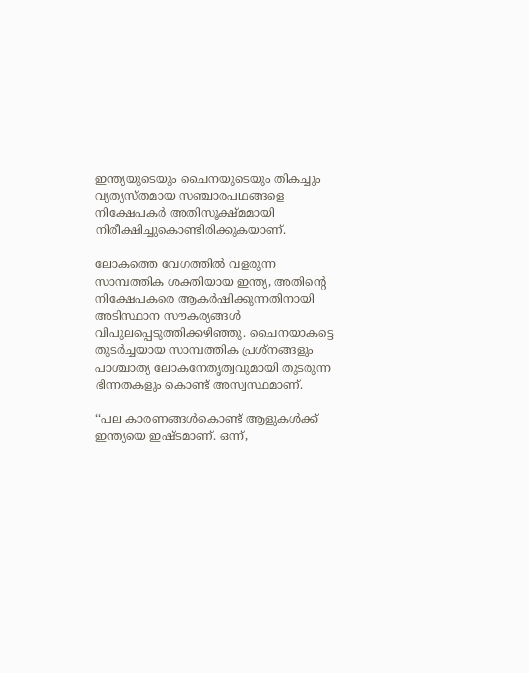ഇന്ത്യയുടെയും ചൈനയുടെയും തികച്ചും വ്യത്യസ്തമായ സഞ്ചാരപഥങ്ങളെ നിക്ഷേപകർ അതിസൂക്ഷ്മമായി നിരീക്ഷിച്ചുകൊണ്ടിരിക്കുകയാണ്.

ലോകത്തെ വേഗത്തിൽ വളരുന്ന സാമ്പത്തിക ശക്തിയായ ഇന്ത്യ, അതിന്റെ നിക്ഷേപകരെ ആകർഷിക്കുന്നതിനായി അടിസ്ഥാന സൗകര്യങ്ങൾ വിപുലപ്പെടുത്തിക്കഴിഞ്ഞു. ചൈനയാകട്ടെ തുടർച്ചയായ സാമ്പത്തിക പ്രശ്നങ്ങളും പാശ്ചാത്യ ലോകനേതൃത്വവുമായി തുടരുന്ന ഭിന്നതകളും കൊണ്ട് അസ്വസ്ഥമാണ്.

‘‘പല കാരണങ്ങൾകൊണ്ട് ആളുകൾക്ക് ഇന്ത്യയെ ഇഷ്ടമാണ്. ഒന്ന്,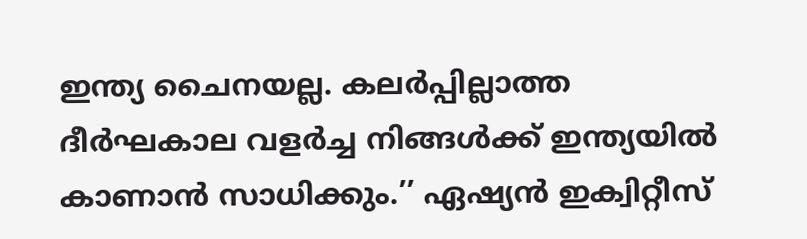ഇന്ത്യ ചൈനയല്ല. കലർപ്പില്ലാത്ത ദീർഘകാല വളർച്ച നിങ്ങൾക്ക് ഇന്ത്യയിൽ കാണാൻ സാധിക്കും.’’ ഏഷ്യൻ ഇക്വിറ്റീസ്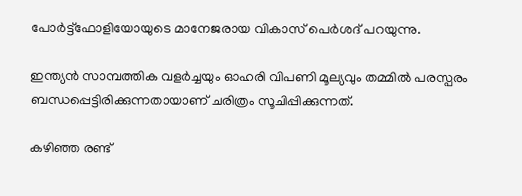പോർട്ട്ഫോളിയോയുടെ മാനേജരായ വികാസ് പെർശദ് പറയുന്നു.

ഇന്ത്യൻ സാമ്പത്തിക വളർച്ചയും ഓഹരി വിപണി മൂല്യവും തമ്മിൽ പരസ്പരം ബന്ധപ്പെട്ടിരിക്കുന്നതായാണ് ചരിത്രം സൂചിപ്പിക്കുന്നത്.

കഴിഞ്ഞ രണ്ട്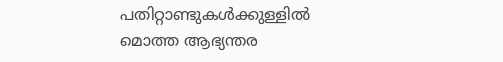പതിറ്റാണ്ടുകൾക്കുള്ളിൽ മൊത്ത ആഭ്യന്തര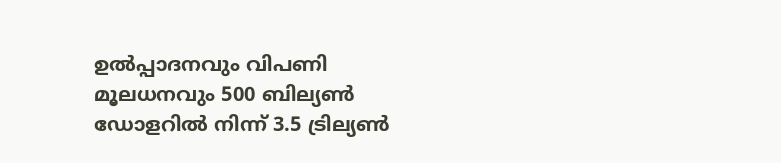ഉൽപ്പാദനവും വിപണി മൂലധനവും 500 ബില്യൺ ഡോളറിൽ നിന്ന് 3.5 ട്രില്യൺ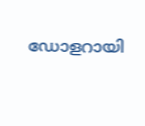ഡോളറായി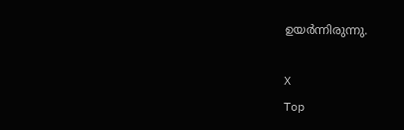ഉയർന്നിരുന്നു.

X
Top